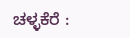ಚಳ್ಳಕೆರೆ :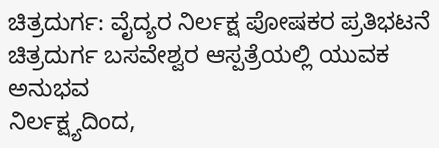ಚಿತ್ರದುರ್ಗ: ವೈದ್ಯರ ನಿರ್ಲಕ್ಷ ಪೋಷಕರ ಪ್ರತಿಭಟನೆ
ಚಿತ್ರದುರ್ಗ ಬಸವೇಶ್ವರ ಆಸ್ಪತ್ರೆಯಲ್ಲಿ ಯುವಕ ಅನುಭವ
ನಿರ್ಲಕ್ಷ್ಯದಿಂದ,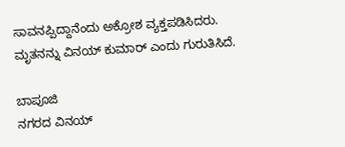ಸಾವನಪ್ಪಿದ್ದಾನೆಂದು ಅಕ್ರೋಶ ವ್ಯಕ್ತಪಡಿಸಿದರು.
ಮೃತನನ್ನು ವಿನಯ್ ಕುಮಾರ್ ಎಂದು ಗುರುತಿಸಿದೆ.

ಬಾಪೂಜಿ
ನಗರದ ವಿನಯ್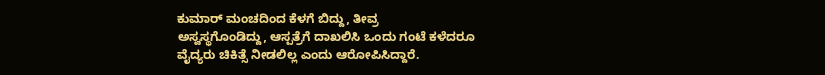ಕುಮಾರ್ ಮಂಚದಿಂದ ಕೆಳಗೆ ಬಿದ್ದು, ತೀವ್ರ
ಅಸ್ವಸ್ಥಗೊಂಡಿದ್ದು, ಆಸ್ಪತ್ರೆಗೆ ದಾಖಲಿಸಿ ಒಂದು ಗಂಟೆ ಕಳೆದರೂ
ವೈದ್ಯರು ಚಿಕಿತ್ಸೆ ನೀಡಲಿಲ್ಲ ಎಂದು ಆರೋಪಿಸಿದ್ದಾರೆ.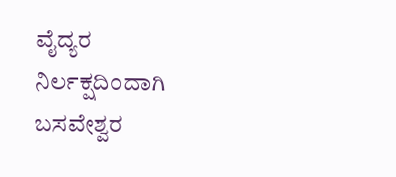ವೈದ್ಯರ
ನಿರ್ಲಕ್ಷದಿಂದಾಗಿ ಬಸವೇಶ್ವರ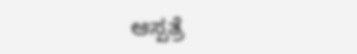ಆಸ್ಪತ್ರೆ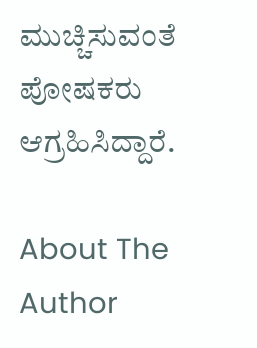ಮುಚ್ಚಿಸುವಂತೆ ಪೋಷಕರು ಆಗ್ರಹಿಸಿದ್ದಾರೆ.

About The Author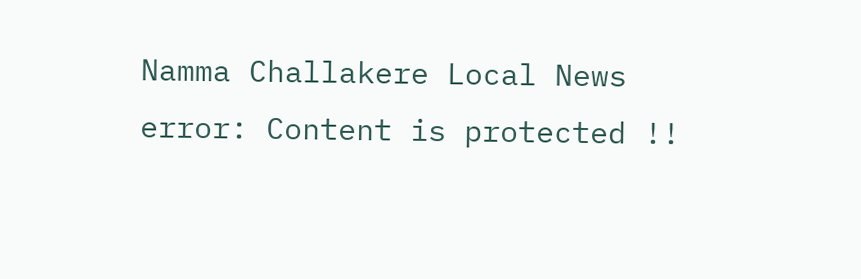Namma Challakere Local News
error: Content is protected !!